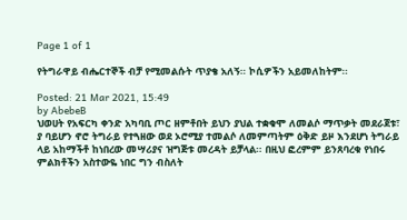Page 1 of 1

የትግራዋይ ብሔርተኞች ብቻ የሚመልሱት ጥያቄ አለኝ፡፡ ኮሲዎችን አይመለከትም፡፡

Posted: 21 Mar 2021, 15:49
by AbebeB
ህወሀት የአፍርካ ቀንድ አካባቢ ጦር ዘምቶበት ይህን ያህል ተቋቁሞ ለመልሶ ማጥቃት መደራጀቱ፣ ያ ባይሆን ኖሮ ትግራይ የተጓዘው ወደ ኦሮሚያ ተመልሶ ለመምጣትም ዕቅድ ይዞ እንደሆነ ትግራይ ላይ አከማችቶ ከነበረው መሣሪያና ዝግጅቱ መረዳት ይቻላል፡፡ በዚህ ፎረምም ይንጸባረቁ የነበሩ ምልክቶችን አስተውዬ ነበር ግን ብስለት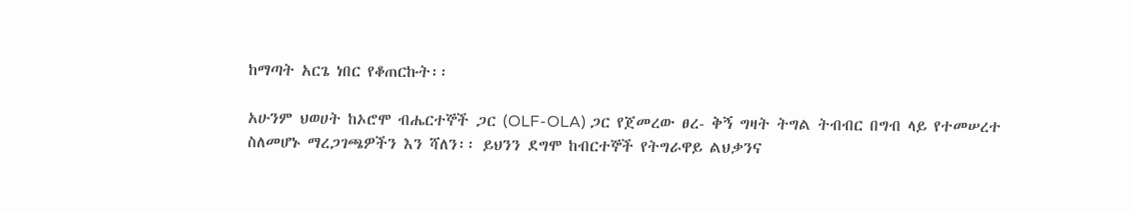ከማጣት አርጌ ነበር የቆጠርኩት፡፡

አሁንም ህወሀት ከኦሮሞ ብሔርተኞች ጋር (OLF-OLA) ጋር የጀመረው ፀረ- ቅኝ ግዛት ትግል ትብብር በግብ ላይ የተመሠረተ ስለመሆኑ ማረጋገጫዎችን እን ሻለን፡፡ ይህንን ደግሞ ከብርተኞች የትግራዋይ ልህቃንና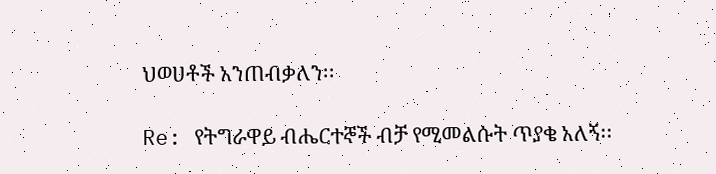ህወሀቶች አንጠብቃለን፡፡

Re: የትግራዋይ ብሔርተኞች ብቻ የሚመልሱት ጥያቄ አለኝ፡፡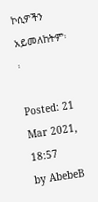ኮሲዎችን አይመለከትም፡፡

Posted: 21 Mar 2021, 18:57
by AbebeB